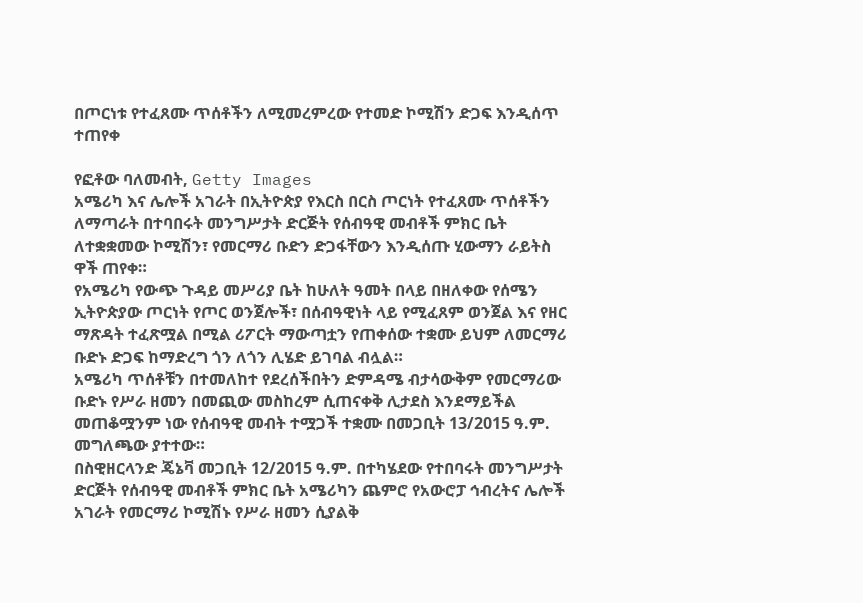በጦርነቱ የተፈጸሙ ጥሰቶችን ለሚመረምረው የተመድ ኮሚሽን ድጋፍ እንዲሰጥ ተጠየቀ

የፎቶው ባለመብት, Getty Images
አሜሪካ እና ሌሎች አገራት በኢትዮጵያ የእርስ በርስ ጦርነት የተፈጸሙ ጥሰቶችን ለማጣራት በተባበሩት መንግሥታት ድርጅት የሰብዓዊ መብቶች ምክር ቤት ለተቋቋመው ኮሚሽን፣ የመርማሪ ቡድን ድጋፋቸውን እንዲሰጡ ሂውማን ራይትስ ዋች ጠየቀ።
የአሜሪካ የውጭ ጉዳይ መሥሪያ ቤት ከሁለት ዓመት በላይ በዘለቀው የሰሜን ኢትዮጵያው ጦርነት የጦር ወንጀሎች፣ በሰብዓዊነት ላይ የሚፈጸም ወንጀል እና የዘር ማጽዳት ተፈጽሟል በሚል ሪፖርት ማውጣቷን የጠቀሰው ተቋሙ ይህም ለመርማሪ ቡድኑ ድጋፍ ከማድረግ ጎን ለጎን ሊሄድ ይገባል ብሏል።
አሜሪካ ጥሰቶቹን በተመለከተ የደረሰችበትን ድምዳሜ ብታሳውቅም የመርማሪው ቡድኑ የሥራ ዘመን በመጪው መስከረም ሲጠናቀቅ ሊታደስ እንደማይችል መጠቆሟንም ነው የሰብዓዊ መብት ተሟጋች ተቋሙ በመጋቢት 13/2015 ዓ.ም. መግለጫው ያተተው።
በስዊዘርላንድ ጄኔቫ መጋቢት 12/2015 ዓ.ም. በተካሄደው የተበባሩት መንግሥታት ድርጅት የሰብዓዊ መብቶች ምክር ቤት አሜሪካን ጨምሮ የአውሮፓ ኅብረትና ሌሎች አገራት የመርማሪ ኮሚሽኑ የሥራ ዘመን ሲያልቅ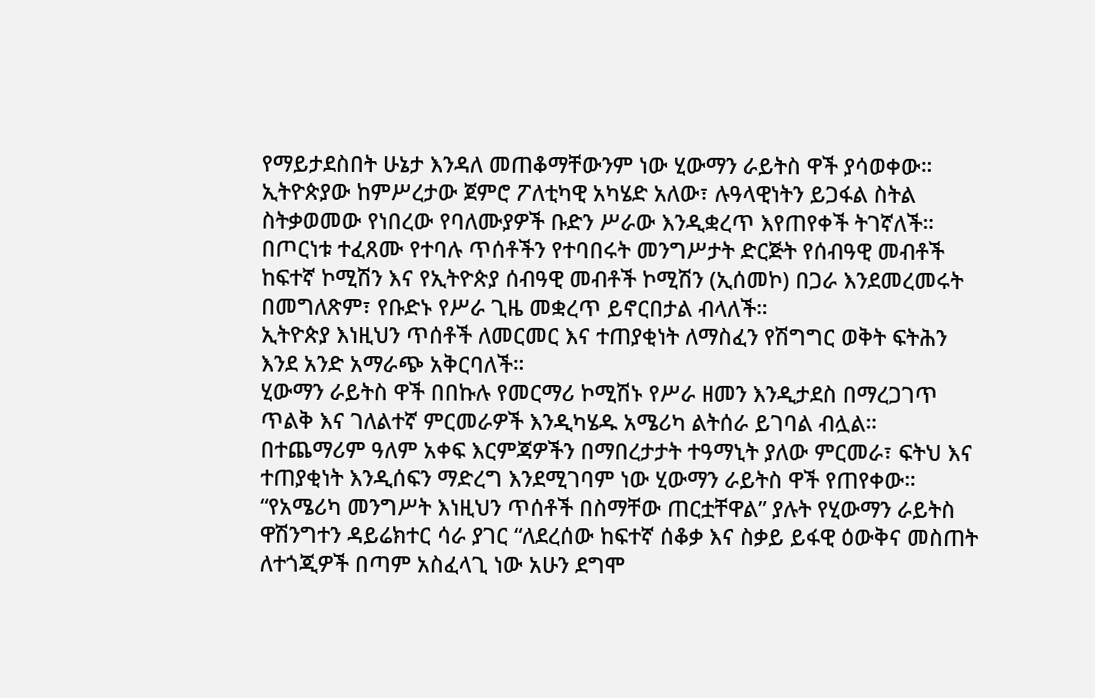የማይታደስበት ሁኔታ እንዳለ መጠቆማቸውንም ነው ሂውማን ራይትስ ዋች ያሳወቀው።
ኢትዮጵያው ከምሥረታው ጀምሮ ፖለቲካዊ አካሄድ አለው፣ ሉዓላዊነትን ይጋፋል ስትል ስትቃወመው የነበረው የባለሙያዎች ቡድን ሥራው እንዲቋረጥ እየጠየቀች ትገኛለች።
በጦርነቱ ተፈጸሙ የተባሉ ጥሰቶችን የተባበሩት መንግሥታት ድርጅት የሰብዓዊ መብቶች ከፍተኛ ኮሚሽን እና የኢትዮጵያ ሰብዓዊ መብቶች ኮሚሽን (ኢሰመኮ) በጋራ እንደመረመሩት በመግለጽም፣ የቡድኑ የሥራ ጊዜ መቋረጥ ይኖርበታል ብላለች።
ኢትዮጵያ እነዚህን ጥሰቶች ለመርመር እና ተጠያቂነት ለማስፈን የሽግግር ወቅት ፍትሕን እንደ አንድ አማራጭ አቅርባለች።
ሂውማን ራይትስ ዋች በበኩሉ የመርማሪ ኮሚሽኑ የሥራ ዘመን እንዲታደስ በማረጋገጥ ጥልቅ እና ገለልተኛ ምርመራዎች እንዲካሄዱ አሜሪካ ልትሰራ ይገባል ብሏል።
በተጨማሪም ዓለም አቀፍ እርምጃዎችን በማበረታታት ተዓማኒት ያለው ምርመራ፣ ፍትህ እና ተጠያቂነት እንዲሰፍን ማድረግ እንደሚገባም ነው ሂውማን ራይትስ ዋች የጠየቀው።
“የአሜሪካ መንግሥት እነዚህን ጥሰቶች በስማቸው ጠርቷቸዋል” ያሉት የሂውማን ራይትስ ዋሽንግተን ዳይሬክተር ሳራ ያገር “ለደረሰው ከፍተኛ ሰቆቃ እና ስቃይ ይፋዊ ዕውቅና መስጠት ለተጎጂዎች በጣም አስፈላጊ ነው አሁን ደግሞ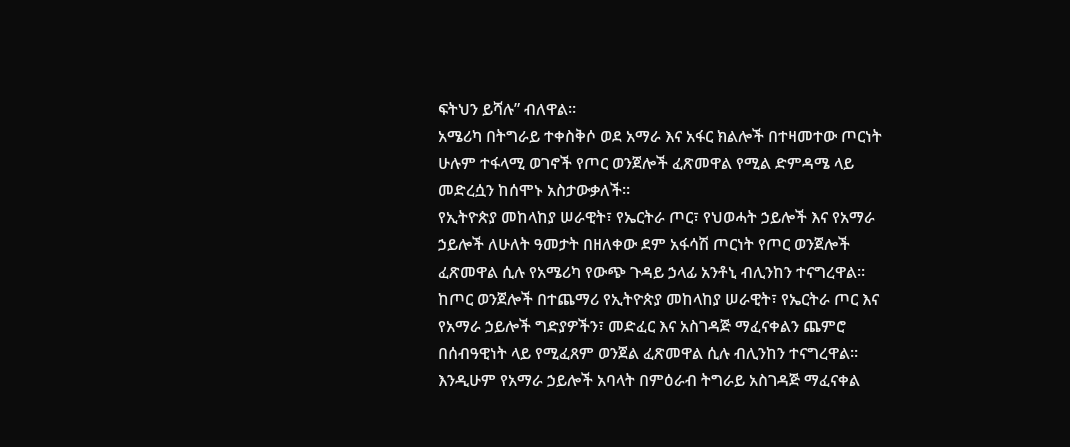ፍትህን ይሻሉ” ብለዋል።
አሜሪካ በትግራይ ተቀስቅሶ ወደ አማራ እና አፋር ክልሎች በተዛመተው ጦርነት ሁሉም ተፋላሚ ወገኖች የጦር ወንጀሎች ፈጽመዋል የሚል ድምዳሜ ላይ መድረሷን ከሰሞኑ አስታውቃለች።
የኢትዮጵያ መከላከያ ሠራዊት፣ የኤርትራ ጦር፣ የህወሓት ኃይሎች እና የአማራ ኃይሎች ለሁለት ዓመታት በዘለቀው ደም አፋሳሽ ጦርነት የጦር ወንጀሎች ፈጽመዋል ሲሉ የአሜሪካ የውጭ ጉዳይ ኃላፊ አንቶኒ ብሊንከን ተናግረዋል።
ከጦር ወንጀሎች በተጨማሪ የኢትዮጵያ መከላከያ ሠራዊት፣ የኤርትራ ጦር እና የአማራ ኃይሎች ግድያዎችን፣ መድፈር እና አስገዳጅ ማፈናቀልን ጨምሮ በሰብዓዊነት ላይ የሚፈጸም ወንጀል ፈጽመዋል ሲሉ ብሊንከን ተናግረዋል።
እንዲሁም የአማራ ኃይሎች አባላት በምዕራብ ትግራይ አስገዳጅ ማፈናቀል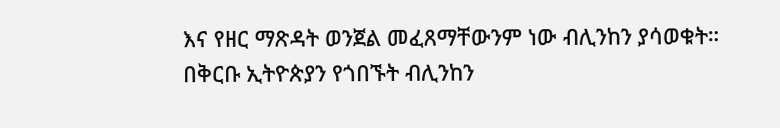እና የዘር ማጽዳት ወንጀል መፈጸማቸውንም ነው ብሊንከን ያሳወቁት።
በቅርቡ ኢትዮጵያን የጎበኙት ብሊንከን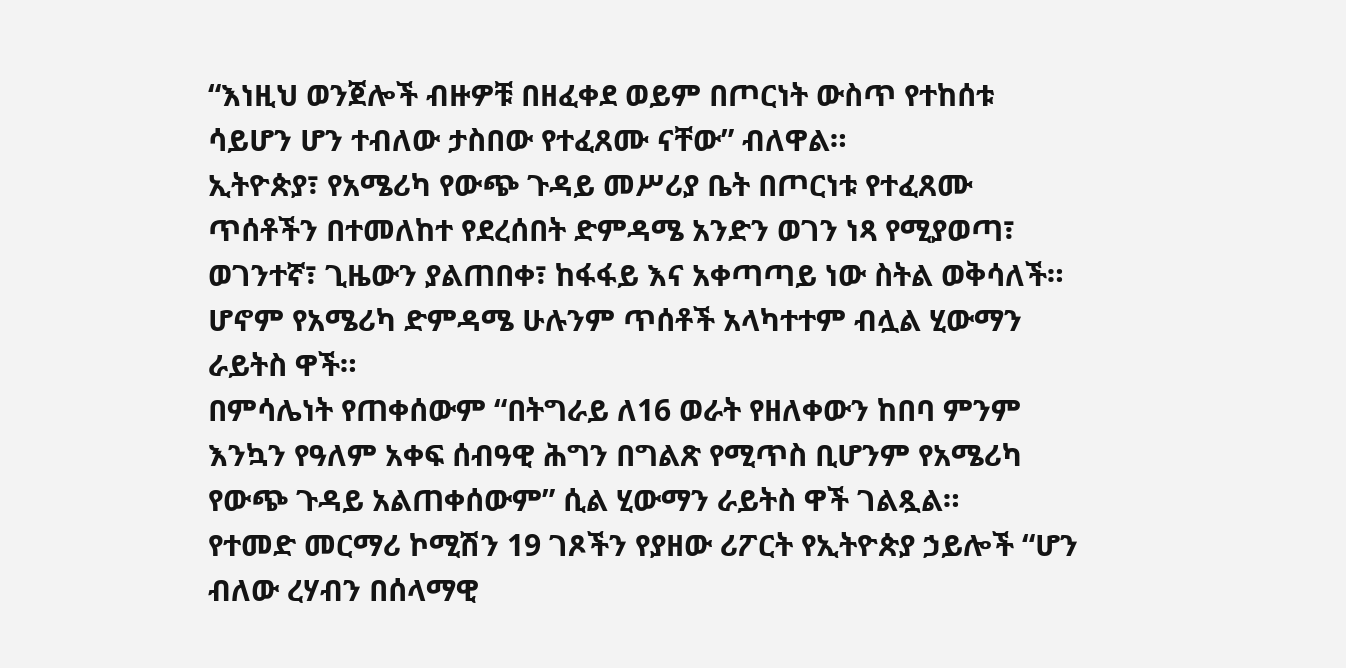“እነዚህ ወንጀሎች ብዙዎቹ በዘፈቀደ ወይም በጦርነት ውስጥ የተከሰቱ ሳይሆን ሆን ተብለው ታስበው የተፈጸሙ ናቸው” ብለዋል።
ኢትዮጵያ፣ የአሜሪካ የውጭ ጉዳይ መሥሪያ ቤት በጦርነቱ የተፈጸሙ ጥሰቶችን በተመለከተ የደረሰበት ድምዳሜ አንድን ወገን ነጻ የሚያወጣ፣ ወገንተኛ፣ ጊዜውን ያልጠበቀ፣ ከፋፋይ እና አቀጣጣይ ነው ስትል ወቅሳለች።
ሆኖም የአሜሪካ ድምዳሜ ሁሉንም ጥሰቶች አላካተተም ብሏል ሂውማን ራይትስ ዋች።
በምሳሌነት የጠቀሰውም “በትግራይ ለ16 ወራት የዘለቀውን ከበባ ምንም እንኳን የዓለም አቀፍ ሰብዓዊ ሕግን በግልጽ የሚጥስ ቢሆንም የአሜሪካ የውጭ ጉዳይ አልጠቀሰውም” ሲል ሂውማን ራይትስ ዋች ገልጿል።
የተመድ መርማሪ ኮሚሽን 19 ገጾችን የያዘው ሪፖርት የኢትዮጵያ ኃይሎች “ሆን ብለው ረሃብን በሰላማዊ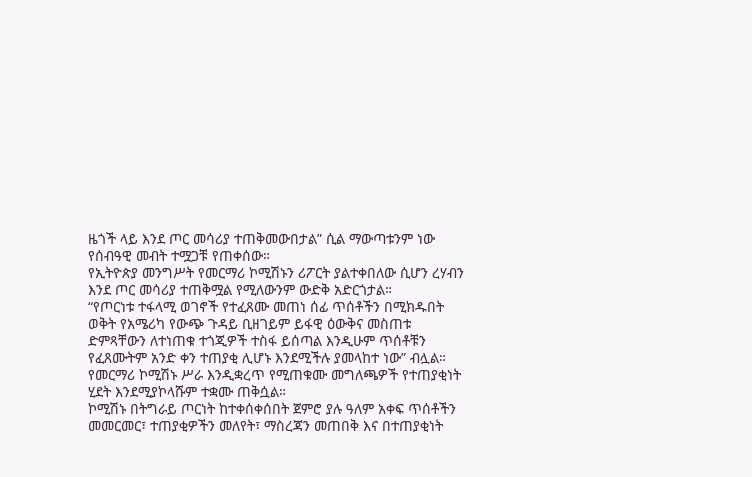ዜጎች ላይ እንደ ጦር መሳሪያ ተጠቅመውበታል” ሲል ማውጣቱንም ነው የሰብዓዊ መብት ተሟጋቹ የጠቀሰው።
የኢትዮጵያ መንግሥት የመርማሪ ኮሚሽኑን ሪፖርት ያልተቀበለው ሲሆን ረሃብን እንደ ጦር መሳሪያ ተጠቅሟል የሚለውንም ውድቅ አድርጎታል።
“የጦርነቱ ተፋላሚ ወገኖች የተፈጸሙ መጠነ ሰፊ ጥሰቶችን በሚክዱበት ወቅት የአሜሪካ የውጭ ጉዳይ ቢዘገይም ይፋዊ ዕውቅና መስጠቱ ድምጻቸውን ለተነጠቁ ተጎጂዎች ተስፋ ይሰጣል እንዲሁም ጥሰቶቹን የፈጸሙትም አንድ ቀን ተጠያቂ ሊሆኑ እንደሚችሉ ያመላከተ ነው” ብሏል።
የመርማሪ ኮሚሽኑ ሥራ እንዲቋረጥ የሚጠቁሙ መግለጫዎች የተጠያቂነት ሂደት እንደሚያኮላሹም ተቋሙ ጠቅሷል።
ኮሚሽኑ በትግራይ ጦርነት ከተቀሰቀሰበት ጀምሮ ያሉ ዓለም አቀፍ ጥሰቶችን መመርመር፣ ተጠያቂዎችን መለየት፣ ማስረጃን መጠበቅ እና በተጠያቂነት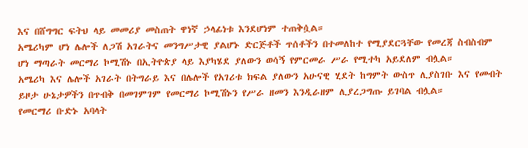እና በሸግግር ፍትህ ላይ መመሪያ መስጠት ዋነኛ ኃላፊነቱ እንደሆነም ተጠቅሷል።
አሜሪካም ሆነ ሌሎች ለጋሽ አገራትና መንግሥታዊ ያልሆኑ ድርጅቶች ጥሰቶችን በተመለከተ የሚያደርጓቸው የመረጃ ስብስብም ሆነ ማጣራት መርማሪ ኮሚሽኑ በኢትዮጵያ ላይ እያካሄደ ያለውን ወሳኝ የምርመራ ሥራ የሚተካ አይደለም ብሏል።
አሜሪካ እና ሌሎች አገራት በትግራይ እና በሌሎች የአገሪቱ ክፍል ያለውን አሁናዊ ሂደት ከግምት ውስጥ ሊያስገቡ እና የመብት ይዞታ ሁኔታዎችን በጥብቅ በመገምገም የመርማሪ ኮሚሽኑን የሥራ ዘመን እንዲራዘም ሊያረጋግጡ ይገባል ብሏል።
የመርማሪ ቡድኑ አባላት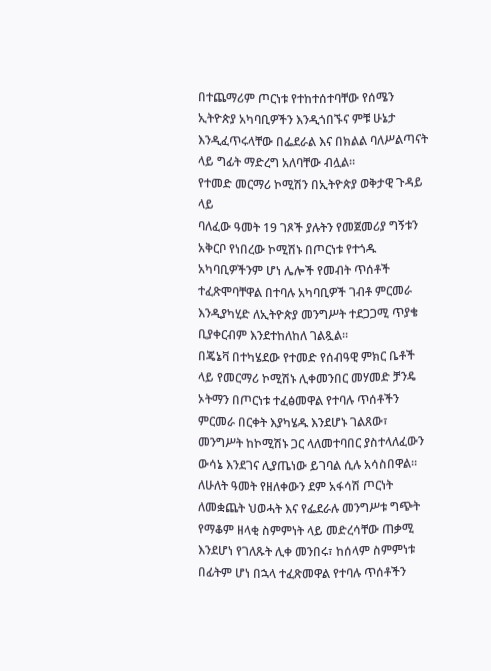በተጨማሪም ጦርነቱ የተከተሰተባቸው የሰሜን ኢትዮጵያ አካባቢዎችን እንዲጎበኙና ምቹ ሁኔታ እንዲፈጥሩላቸው በፌደራል እና በክልል ባለሥልጣናት ላይ ግፊት ማድረግ አለባቸው ብሏል።
የተመድ መርማሪ ኮሚሽን በኢትዮጵያ ወቅታዊ ጉዳይ ላይ
ባለፈው ዓመት 19 ገጾች ያሉትን የመጀመሪያ ግኝቱን አቅርቦ የነበረው ኮሚሽኑ በጦርነቱ የተጎዱ አካባቢዎችንም ሆነ ሌሎች የመብት ጥሰቶች ተፈጽሞባቸዋል በተባሉ አካባቢዎች ገብቶ ምርመራ እንዲያካሂድ ለኢትዮጵያ መንግሥት ተደጋጋሚ ጥያቄ ቢያቀርብም እንደተከለከለ ገልጿል።
በጄኔቫ በተካሄደው የተመድ የሰብዓዊ ምክር ቤቶች ላይ የመርማሪ ኮሚሽኑ ሊቀመንበር መሃመድ ቻንዴ ኦትማን በጦርነቱ ተፈፅመዋል የተባሉ ጥሰቶችን ምርመራ በርቀት እያካሄዱ እንደሆኑ ገልጸው፣ መንግሥት ከኮሚሽኑ ጋር ላለመተባበር ያስተላለፈውን ውሳኔ እንደገና ሊያጤነው ይገባል ሲሉ አሳስበዋል።
ለሁለት ዓመት የዘለቀውን ደም አፋሳሽ ጦርነት ለመቋጨት ህወሓት እና የፌደራሉ መንግሥቱ ግጭት የማቆም ዘላቂ ስምምነት ላይ መድረሳቸው ጠቃሚ እንደሆነ የገለጹት ሊቀ መንበሩ፣ ከሰላም ስምምነቱ በፊትም ሆነ በኋላ ተፈጽመዋል የተባሉ ጥሰቶችን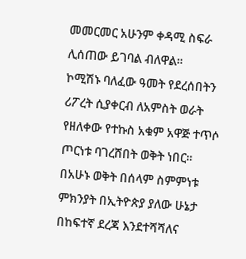መመርመር አሁንም ቀዳሚ ስፍራ ሊሰጠው ይገባል ብለዋል።
ኮሚሽኑ ባለፈው ዓመት የደረሰበትን ሪፖረት ሲያቀርብ ለአምስት ወራት የዘለቀው የተኩስ አቁም አዋጅ ተጥሶ ጦርነቱ ባገረሸበት ወቅት ነበር።
በአሁኑ ወቅት በሰላም ስምምነቱ ምክንያት በኢትዮጵያ ያለው ሁኔታ በከፍተኛ ደረጃ እንደተሻሻለና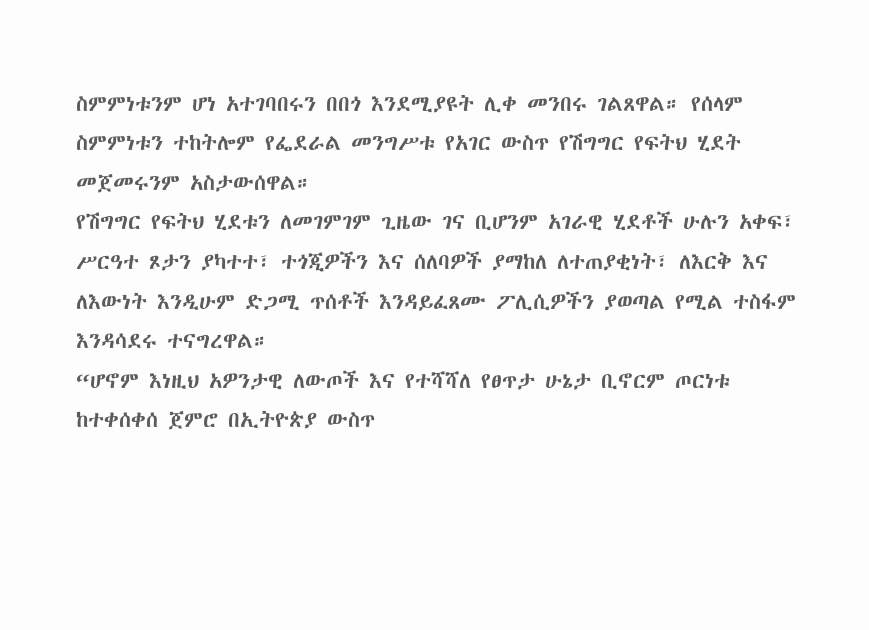ስምምነቱንም ሆነ አተገባበሩን በበጎ እንደሚያዩት ሊቀ መንበሩ ገልጸዋል። የሰላም ስምምነቱን ተከትሎም የፌደራል መንግሥቱ የአገር ውስጥ የሽግግር የፍትህ ሂደት መጀመሩንም አስታውሰዋል።
የሽግግር የፍትህ ሂደቱን ለመገምገም ጊዜው ገና ቢሆንም አገራዊ ሂደቶች ሁሉን አቀፍ፣ ሥርዓተ ጾታን ያካተተ፣ ተጎጂዎችን እና ሰለባዎች ያማከለ ለተጠያቂነት፣ ለእርቅ እና ለእውነት እንዲሁም ድጋሚ ጥሰቶች እንዳይፈጸሙ ፖሊሲዎችን ያወጣል የሚል ተስፋም እንዳሳደሩ ተናግረዋል።
“ሆኖም እነዚህ አዎንታዊ ለውጦች እና የተሻሻለ የፀጥታ ሁኔታ ቢኖርም ጦርነቱ ከተቀሰቀሰ ጀምሮ በኢትዮጵያ ውስጥ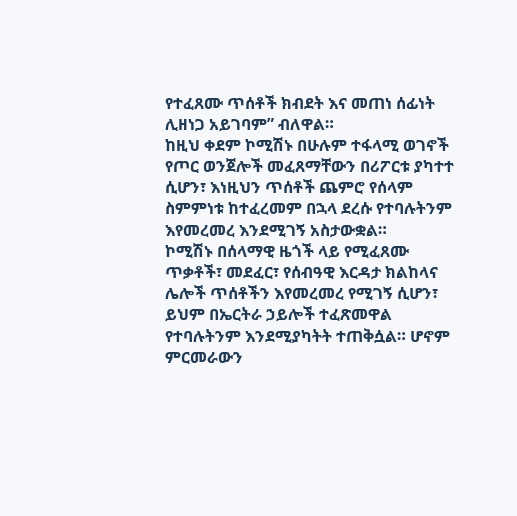የተፈጸሙ ጥሰቶች ክብደት እና መጠነ ሰፊነት ሊዘነጋ አይገባም” ብለዋል።
ከዚህ ቀደም ኮሚሽኑ በሁሉም ተፋላሚ ወገኖች የጦር ወንጀሎች መፈጸማቸውን በሪፖርቱ ያካተተ ሲሆን፣ እነዚህን ጥሰቶች ጨምሮ የሰላም ስምምነቱ ከተፈረመም በኋላ ደረሱ የተባሉትንም እየመረመረ እንደሚገኝ አስታውቋል።
ኮሚሽኑ በሰላማዊ ዜጎች ላይ የሚፈጸሙ ጥቃቶች፣ መደፈር፣ የሰብዓዊ እርዳታ ክልከላና ሌሎች ጥሰቶችን እየመረመረ የሚገኝ ሲሆን፣ ይህም በኤርትራ ኃይሎች ተፈጽመዋል የተባሉትንም እንደሚያካትት ተጠቅሷል። ሆኖም ምርመራውን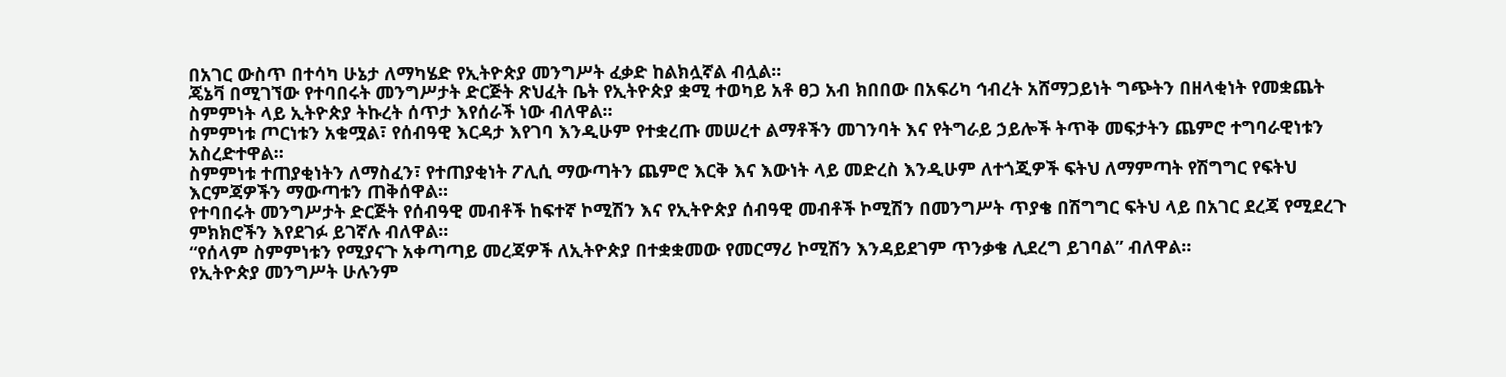በአገር ውስጥ በተሳካ ሁኔታ ለማካሄድ የኢትዮጵያ መንግሥት ፈቃድ ከልክሏኛል ብሏል።
ጄኔቫ በሚገኘው የተባበሩት መንግሥታት ድርጅት ጽህፈት ቤት የኢትዮጵያ ቋሚ ተወካይ አቶ ፀጋ አብ ክበበው በአፍሪካ ኅብረት አሸማጋይነት ግጭትን በዘላቂነት የመቋጨት ስምምነት ላይ ኢትዮጵያ ትኩረት ሰጥታ እየሰራች ነው ብለዋል።
ስምምነቱ ጦርነቱን አቁሟል፣ የሰብዓዊ እርዳታ እየገባ እንዲሁም የተቋረጡ መሠረተ ልማቶችን መገንባት እና የትግራይ ኃይሎች ትጥቅ መፍታትን ጨምሮ ተግባራዊነቱን አስረድተዋል።
ስምምነቱ ተጠያቂነትን ለማስፈን፣ የተጠያቂነት ፖሊሲ ማውጣትን ጨምሮ እርቅ እና እውነት ላይ መድረስ እንዲሁም ለተጎጂዎች ፍትህ ለማምጣት የሽግግር የፍትህ እርምጃዎችን ማውጣቱን ጠቅሰዋል።
የተባበሩት መንግሥታት ድርጅት የሰብዓዊ መብቶች ከፍተኛ ኮሚሽን እና የኢትዮጵያ ሰብዓዊ መብቶች ኮሚሽን በመንግሥት ጥያቄ በሽግግር ፍትህ ላይ በአገር ደረጃ የሚደረጉ ምክክሮችን እየደገፉ ይገኛሉ ብለዋል።
“የሰላም ስምምነቱን የሚያናጉ አቀጣጣይ መረጃዎች ለኢትዮጵያ በተቋቋመው የመርማሪ ኮሚሽን እንዳይደገም ጥንቃቄ ሊደረግ ይገባል” ብለዋል።
የኢትዮጵያ መንግሥት ሁሉንም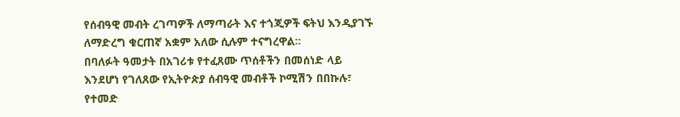የሰብዓዊ መብት ረገጣዎች ለማጣራት እና ተጎጂዎች ፍትህ እንዲያገኙ ለማድረግ ቁርጠኛ አቋም አለው ሲሉም ተናግረዋል።
በባለፉት ዓመታት በአገሪቱ የተፈጸሙ ጥሰቶችን በመሰነድ ላይ እንደሆነ የገለጸው የኢትዮጵያ ሰብዓዊ መብቶች ኮሚሽን በበኩሉ፣ የተመድ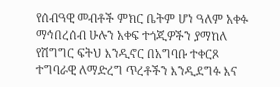የሰብዓዊ መብቶች ምክር ቤትም ሆነ ዓለም አቀፉ ማኅበረሰብ ሁሉን አቀፍ ተጎጂዎችን ያማከለ የሽግግር ፍትህ እንዲኖር በአግባቡ ተቀርጾ ተግባራዊ ለማድረግ ጥረቶችን እንዲደግፉ እና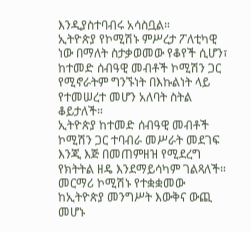እንዲያስተባብሩ አሳስቧል።
ኢትዮጵያ የኮሚሽኑ ምሥረታ ፖለቲካዊ ነው በማለት ስታቃወመው የቆየች ሲሆን፣ ከተመድ ሰብዓዊ መብቶች ኮሚሽን ጋር የሚኖራትም ግንኙነት በእኩልነት ላይ የተመሠረተ መሆን አለባት ስትል ቆይታለች።
ኢትዮጵያ ከተመድ ሰብዓዊ መብቶች ኮሚሽን ጋር ተባብራ መሥራት መደገፍ እንጂ እጅ በመጠምዘዝ የሚደረግ የክትትል ዘዴ እንደማይሳካም ገልጻለች።
መርማሪ ኮሚሽኑ የተቋቋመው ከኢትዮጵያ መንግሥት እውቅና ውጪ መሆኑ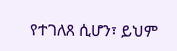የተገለጸ ሲሆን፣ ይህም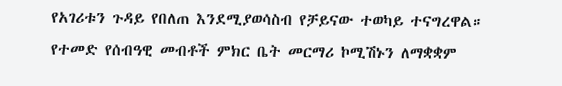የአገሪቱን ጉዳይ የበለጠ እንደሚያወሳስብ የቻይናው ተወካይ ተናግረዋል።
የተመድ የሰብዓዊ መብቶች ምክር ቤት መርማሪ ኮሚሽኑን ለማቋቋም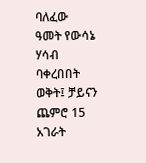ባለፈው ዓመት የውሳኔ ሃሳብ ባቀረበበት ወቅት፤ ቻይናን ጨምሮ 15 አገራት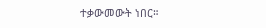ተቃውመውት ነበር።